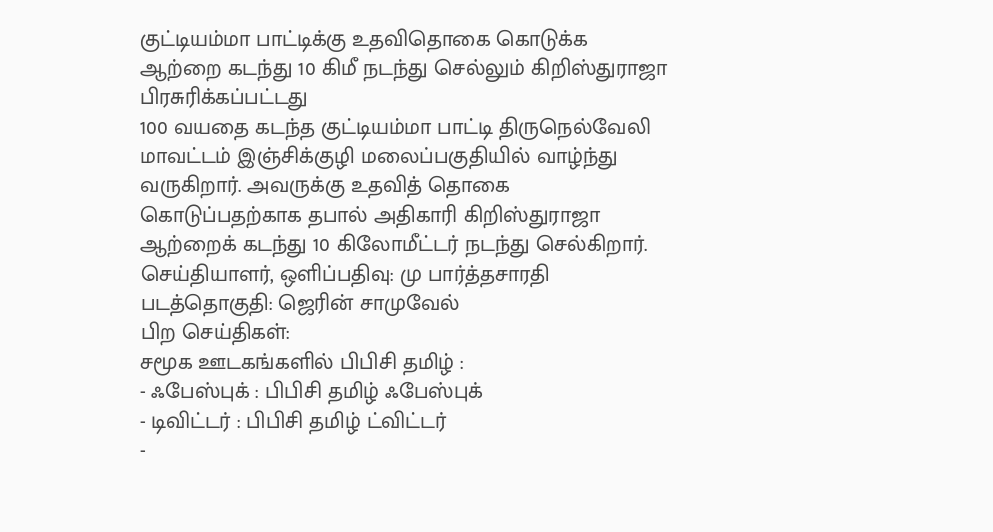குட்டியம்மா பாட்டிக்கு உதவிதொகை கொடுக்க ஆற்றை கடந்து 10 கிமீ நடந்து செல்லும் கிறிஸ்துராஜா
பிரசுரிக்கப்பட்டது
100 வயதை கடந்த குட்டியம்மா பாட்டி திருநெல்வேலி மாவட்டம் இஞ்சிக்குழி மலைப்பகுதியில் வாழ்ந்து வருகிறார். அவருக்கு உதவித் தொகை கொடுப்பதற்காக தபால் அதிகாரி கிறிஸ்துராஜா ஆற்றைக் கடந்து 10 கிலோமீட்டர் நடந்து செல்கிறார்.
செய்தியாளர், ஒளிப்பதிவு: மு பார்த்தசாரதி
படத்தொகுதி: ஜெரின் சாமுவேல்
பிற செய்திகள்:
சமூக ஊடகங்களில் பிபிசி தமிழ் :
- ஃபேஸ்புக் : பிபிசி தமிழ் ஃபேஸ்புக்
- டிவிட்டர் : பிபிசி தமிழ் ட்விட்டர்
-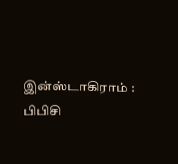இன்ஸ்டாகிராம் : பிபிசி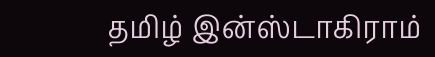தமிழ் இன்ஸ்டாகிராம்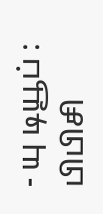- யு டியூப் : பிபிசி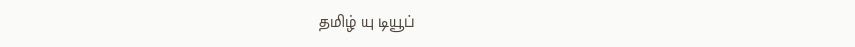தமிழ் யு டியூப்